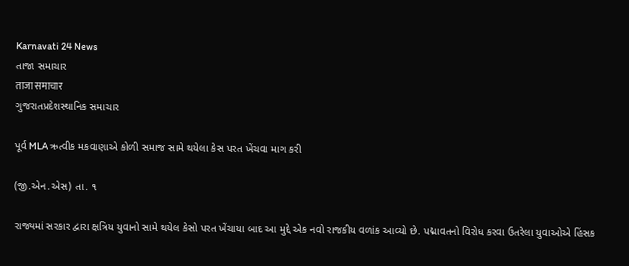Karnavati 24 News
તાજા સમાચાર
ताजा समाचार
ગુજરાતપ્રદેશસ્થાનિક સમાચાર

પૂર્વ MLA ઋત્વીક મકવાણાએ કોળી સમાજ સામે થયેલા કેસ પરત ખેંચવા માગ કરી

(જી.એન.એસ) તા. ૧

રાજ્યમાં સરકાર દ્વારા ક્ષત્રિય યુવાનો સામે થયેલ કેસો પરત ખેંચાયા બાદ આ મુદ્દે એક નવો રાજકીય વળાંક આવ્યો છે. પદ્માવતનો વિરોધ કરવા ઉતરેલા યુવાઓએ હિંસક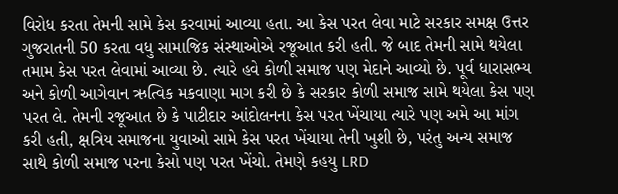વિરોધ કરતા તેમની સામે કેસ કરવામાં આવ્યા હતા. આ કેસ પરત લેવા માટે સરકાર સમક્ષ ઉત્તર ગુજરાતની 50 કરતા વધુ સામાજિક સંસ્થાઓએ રજૂઆત કરી હતી. જે બાદ તેમની સામે થયેલા તમામ કેસ પરત લેવામાં આવ્યા છે. ત્યારે હવે કોળી સમાજ પણ મેદાને આવ્યો છે. પૂર્વ ધારાસભ્ય અને કોળી આગેવાન ઋત્વિક મકવાણા માગ કરી છે કે સરકાર કોળી સમાજ સામે થયેલા કેસ પણ પરત લે. તેમની રજૂઆત છે કે પાટીદાર આંદોલનના કેસ પરત ખેંચાયા ત્યારે પણ અમે આ માંગ કરી હતી, ક્ષત્રિય સમાજના યુવાઓ સામે કેસ પરત ખેંચાયા તેની ખુશી છે, પરંતુ અન્ય સમાજ સાથે કોળી સમાજ પરના કેસો પણ પરત ખેંચો. તેમણે કહયુ LRD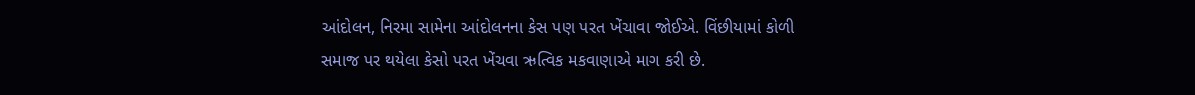આંદોલન, નિરમા સામેના આંદોલનના કેસ પણ પરત ખેંચાવા જોઈએ. વિંછીયામાં કોળી સમાજ પર થયેલા કેસો પરત ખેંચવા ઋત્વિક મકવાણાએ માગ કરી છે.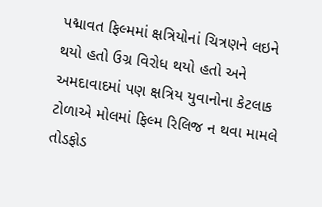પદ્માવત ફિલ્મમાં ક્ષત્રિયોનાં ચિત્રણને લઇને થયો હતો ઉગ્ર વિરોધ થયો હતો અને અમદાવાદમાં પણ ક્ષત્રિય યુવાનોના કેટલાક ટોળાએ મોલમાં ફિલ્મ રિલિજ ન થવા મામલે તોડફોડ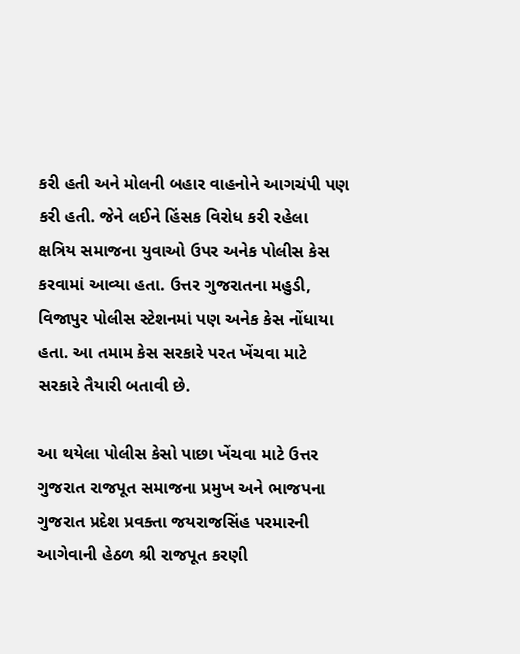કરી હતી અને મોલની બહાર વાહનોને આગચંપી પણ કરી હતી. જેને લઈને હિંસક વિરોધ કરી રહેલા ક્ષત્રિય સમાજના યુવાઓ ઉપર અનેક પોલીસ કેસ કરવામાં આવ્યા હતા. ઉત્તર ગુજરાતના મહુડી, વિજાપુર પોલીસ સ્ટેશનમાં પણ અનેક કેસ નોંધાયા હતા. આ તમામ કેસ સરકારે પરત ખેંચવા માટે સરકારે તૈયારી બતાવી છે.

આ થયેલા પોલીસ કેસો પાછા ખેંચવા માટે ઉત્તર ગુજરાત રાજપૂત સમાજના પ્રમુખ અને ભાજપના ગુજરાત પ્રદેશ પ્રવક્તા જયરાજસિંહ પરમારની આગેવાની હેઠળ શ્રી રાજપૂત કરણી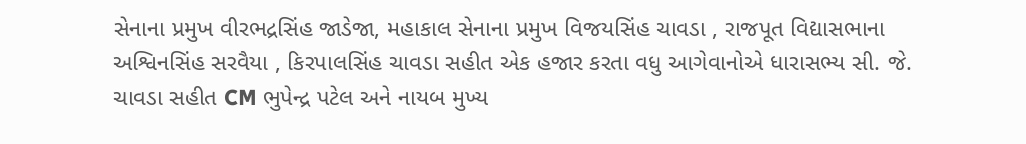સેનાના પ્રમુખ વીરભદ્રસિંહ જાડેજા, મહાકાલ સેનાના પ્રમુખ વિજયસિંહ ચાવડા , રાજપૂત વિદ્યાસભાના અશ્વિનસિંહ સરવૈયા , કિરપાલસિંહ ચાવડા સહીત એક હજાર કરતા વધુ આગેવાનોએ ધારાસભ્ય સી. જે. ચાવડા સહીત CM ભુપેન્દ્ર પટેલ અને નાયબ મુખ્ય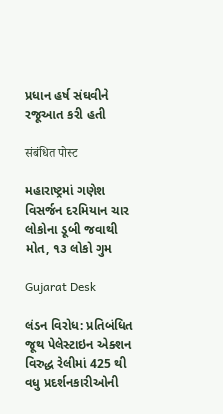પ્રધાન હર્ષ સંઘવીને રજૂઆત કરી હતી

संबंधित पोस्ट

મહારાષ્ટ્રમાં ગણેશ વિસર્જન દરમિયાન ચાર લોકોના ડૂબી જવાથી મોત, ૧૩ લોકો ગુમ

Gujarat Desk

લંડન વિરોધ: પ્રતિબંધિત જૂથ પેલેસ્ટાઇન એક્શન વિરુદ્ધ રેલીમાં 425 થી વધુ પ્રદર્શનકારીઓની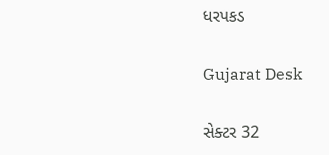ધરપકડ

Gujarat Desk

સેક્ટર 32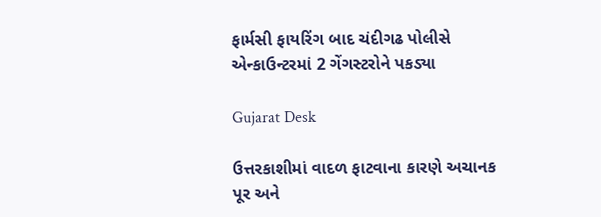ફાર્મસી ફાયરિંગ બાદ ચંદીગઢ પોલીસે એન્કાઉન્ટરમાં 2 ગેંગસ્ટરોને પકડ્યા

Gujarat Desk

ઉત્તરકાશીમાં વાદળ ફાટવાના કારણે અચાનક પૂર અને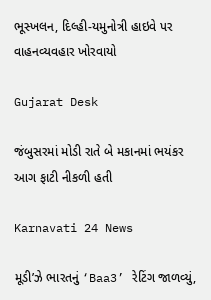ભૂસ્ખલન, દિલ્હી-યમુનોત્રી હાઇવે પર વાહનવ્યવહાર ખોરવાયો

Gujarat Desk

જંબુસરમાં મોડી રાતે બે મકાનમાં ભયંકર આગ ફાટી નીકળી હતી

Karnavati 24 News

મૂડી’ઝે ભારતનું ‘Baa3’ રેટિંગ જાળવ્યું,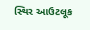સ્થિર આઉટલૂક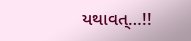યથાવત્…!!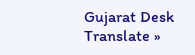Gujarat Desk
Translate »